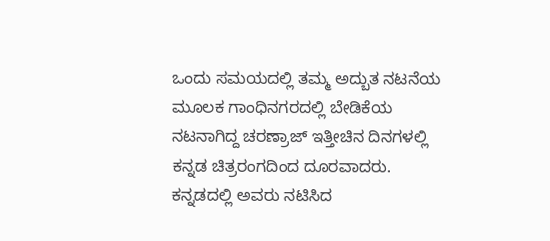ಒಂದು ಸಮಯದಲ್ಲಿ ತಮ್ಮ ಅದ್ಬುತ ನಟನೆಯ ಮೂಲಕ ಗಾಂಧಿನಗರದಲ್ಲಿ ಬೇಡಿಕೆಯ ನಟನಾಗಿದ್ದ ಚರಣ್ರಾಜ್ ಇತ್ತೀಚಿನ ದಿನಗಳಲ್ಲಿ ಕನ್ನಡ ಚಿತ್ರರಂಗದಿಂದ ದೂರವಾದರು. ಕನ್ನಡದಲ್ಲಿ ಅವರು ನಟಿಸಿದ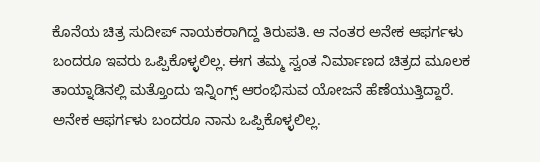ಕೊನೆಯ ಚಿತ್ರ ಸುದೀಪ್ ನಾಯಕರಾಗಿದ್ದ ತಿರುಪತಿ. ಆ ನಂತರ ಅನೇಕ ಆಫರ್ಗಳು ಬಂದರೂ ಇವರು ಒಪ್ಪಿಕೊಳ್ಳಲಿಲ್ಲ. ಈಗ ತಮ್ಮ ಸ್ವಂತ ನಿರ್ಮಾಣದ ಚಿತ್ರದ ಮೂಲಕ ತಾಯ್ನಾಡಿನಲ್ಲಿ ಮತ್ತೊಂದು ಇನ್ನಿಂಗ್ಸ್ ಆರಂಭಿಸುವ ಯೋಜನೆ ಹೆಣೆಯುತ್ತಿದ್ದಾರೆ.
ಅನೇಕ ಆಫರ್ಗಳು ಬಂದರೂ ನಾನು ಒಪ್ಪಿಕೊಳ್ಳಲಿಲ್ಲ.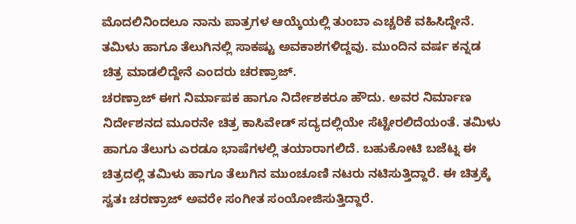ಮೊದಲಿನಿಂದಲೂ ನಾನು ಪಾತ್ರಗಳ ಆಯ್ಕೆಯಲ್ಲಿ ತುಂಬಾ ಎಚ್ಚರಿಕೆ ವಹಿಸಿದ್ದೇನೆ. ತಮಿಳು ಹಾಗೂ ತೆಲುಗಿನಲ್ಲಿ ಸಾಕಷ್ಟು ಅವಕಾಶಗಳಿದ್ದವು. ಮುಂದಿನ ವರ್ಷ ಕನ್ನಡ ಚಿತ್ರ ಮಾಡಲಿದ್ದೇನೆ ಎಂದರು ಚರಣ್ರಾಜ್.
ಚರಣ್ರಾಜ್ ಈಗ ನಿರ್ಮಾಪಕ ಹಾಗೂ ನಿರ್ದೇಶಕರೂ ಹೌದು. ಅವರ ನಿರ್ಮಾಣ ನಿರ್ದೇಶನದ ಮೂರನೇ ಚಿತ್ರ ಕಾಸಿವೇಡ್ ಸದ್ಯದಲ್ಲಿಯೇ ಸೆಟ್ಟೇರಲಿದೆಯಂತೆ. ತಮಿಳು ಹಾಗೂ ತೆಲುಗು ಎರಡೂ ಭಾಷೆಗಳಲ್ಲಿ ತಯಾರಾಗಲಿದೆ. ಬಹುಕೋಟಿ ಬಜೆಟ್ನ ಈ ಚಿತ್ರದಲ್ಲಿ ತಮಿಳು ಹಾಗೂ ತೆಲುಗಿನ ಮುಂಚೂಣಿ ನಟರು ನಟಿಸುತ್ತಿದ್ದಾರೆ. ಈ ಚಿತ್ರಕ್ಕೆ ಸ್ವತಃ ಚರಣ್ರಾಜ್ ಅವರೇ ಸಂಗೀತ ಸಂಯೋಜಿಸುತ್ತಿದ್ದಾರೆ.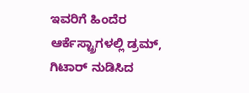ಇವರಿಗೆ ಹಿಂದೆರ ಆರ್ಕೆಸ್ಟ್ರಾಗಳಲ್ಲಿ ಡ್ರಮ್, ಗಿಟಾರ್ ನುಡಿಸಿದ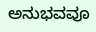ಅನುಭವವೂ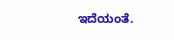ಇದೆಯಂತೆ.